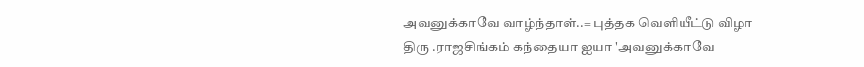அவனுக்காவே வாழ்ந்தாள்..= புத்தக வெளியீட்டு விழா
திரு .ராஜசிங்கம் கந்தையா ஐயா 'அவனுக்காவே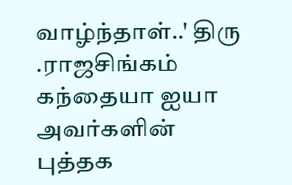வாழ்ந்தாள்..' திரு .ராஜசிங்கம் கந்தையா ஐயா அவர்களின் புத்தக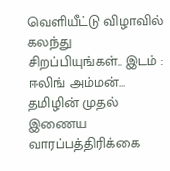வெளியீட்டு விழாவில் கலந்து சிறப்பியுங்கள்.. இடம் : ஈலிங் அம்மன்…
தமிழின் முதல் இணைய வாரப்பத்திரிக்கை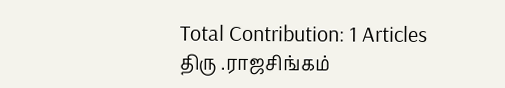Total Contribution: 1 Articles
திரு .ராஜசிங்கம்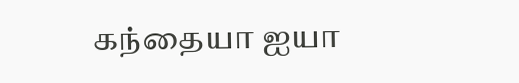கந்தையா ஐயா